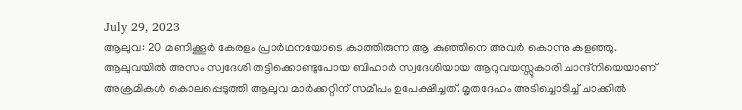July 29, 2023
ആലുവ: 20 മണിക്കൂർ കേരളം പ്രാർഥനയോടെ കാത്തിരുന്ന ആ കുഞ്ഞിനെ അവർ കൊന്നു കളഞ്ഞു. ആലുവയിൽ അസം സ്വദേശി തട്ടിക്കൊണ്ടുപോയ ബിഹാർ സ്വദേശിയായ ആറുവയസ്സുകാരി ചാന്ദ്നിയെയാണ് അക്രമികൾ കൊലപ്പെടുത്തി ആലുവ മാർക്കറ്റിന് സമീപം ഉപേക്ഷിച്ചത്. മൃതദേഹം അടിച്ചൊടിച്ച് ചാക്കിൽ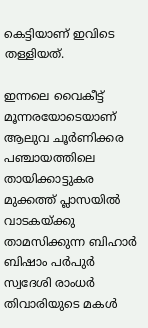കെട്ടിയാണ് ഇവിടെ തള്ളിയത്.

ഇന്നലെ വൈകീട്ട് മൂന്നരയോടെയാണ് ആലുവ ചൂർണിക്കര പഞ്ചായത്തിലെ തായിക്കാട്ടുകര മുക്കത്ത് പ്ലാസയിൽ വാടകയ്ക്കു താമസിക്കുന്ന ബിഹാർ ബിഷാം പർപുർ സ്വദേശി രാംധർ തിവാരിയുടെ മകൾ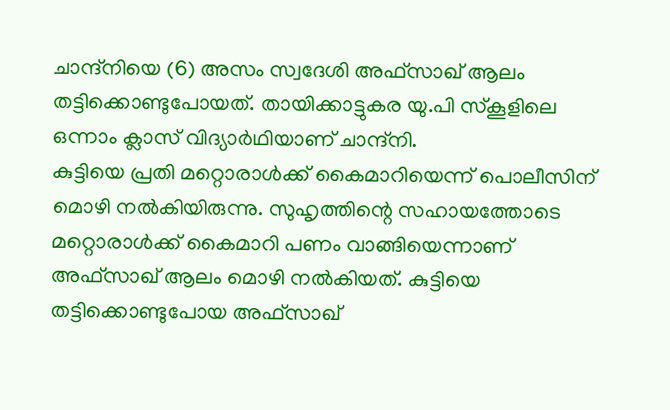ചാന്ദ്നിയെ (6) അസം സ്വദേശി അഫ്സാഖ് ആലം തട്ടിക്കൊണ്ടുപോയത്. തായിക്കാട്ടുകര യു.പി സ്കൂളിലെ ഒന്നാം ക്ലാസ് വിദ്യാർഥിയാണ് ചാന്ദ്നി.
കുട്ടിയെ പ്രതി മറ്റൊരാൾക്ക് കൈമാറിയെന്ന് പൊലീസിന് മൊഴി നൽകിയിരുന്നു. സുഹൃത്തിന്റെ സഹായത്തോടെ മറ്റൊരാൾക്ക് കൈമാറി പണം വാങ്ങിയെന്നാണ് അഫ്സാഖ് ആലം മൊഴി നൽകിയത്. കുട്ടിയെ തട്ടിക്കൊണ്ടുപോയ അഫ്സാഖ്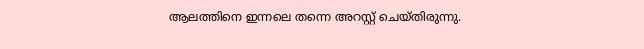ആലത്തിനെ ഇന്നലെ തന്നെ അറസ്റ്റ് ചെയ്തിരുന്നു.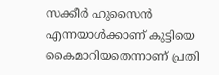സക്കീർ ഹുസൈൻ എന്നയാൾക്കാണ് കുട്ടിയെ കൈമാറിയതെന്നാണ് പ്രതി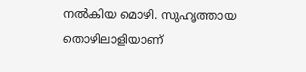നൽകിയ മൊഴി. സുഹൃത്തായ തൊഴിലാളിയാണ്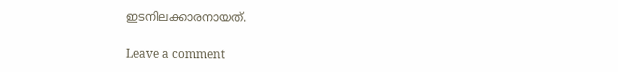ഇടനിലക്കാരനായത്.

Leave a comment